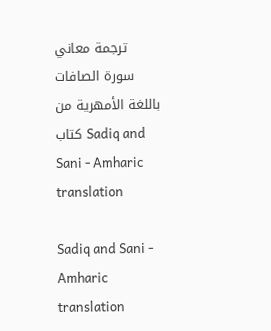ترجمة معاني سورة الصافات باللغة الأمهرية من كتاب Sadiq and Sani - Amharic translation

Sadiq and Sani - Amharic translation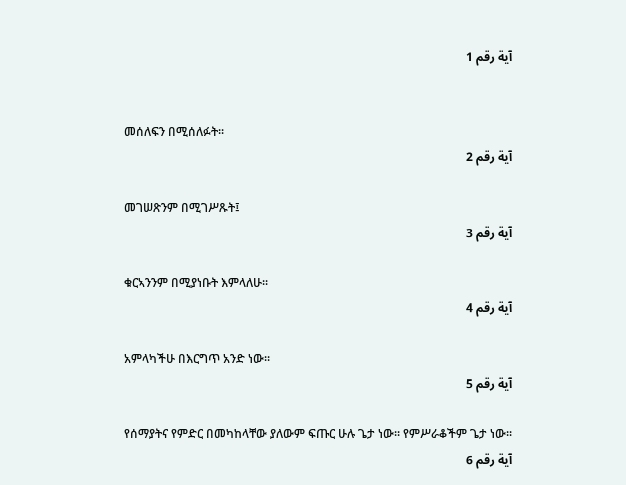آية رقم 1


መሰለፍን በሚሰለፉት፡፡
آية رقم 2

መገሠጽንም በሚገሥጹት፤
آية رقم 3

ቁርኣንንም በሚያነቡት እምላለሁ፡፡
آية رقم 4

አምላካችሁ በእርግጥ አንድ ነው፡፡
آية رقم 5

የሰማያትና የምድር በመካከላቸው ያለውም ፍጡር ሁሉ ጌታ ነው፡፡ የምሥራቆችም ጌታ ነው፡፡
آية رقم 6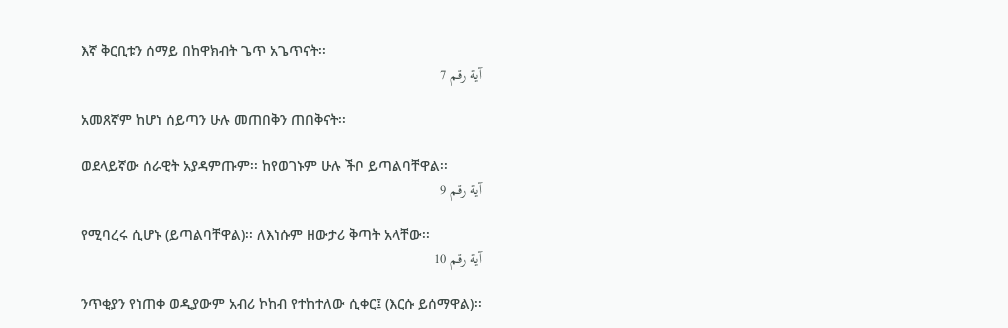እኛ ቅርቢቱን ሰማይ በከዋክብት ጌጥ አጌጥናት፡፡
آية رقم 7

አመጸኛም ከሆነ ሰይጣን ሁሉ መጠበቅን ጠበቅናት፡፡

ወደላይኛው ሰራዊት አያዳምጡም፡፡ ከየወገኑም ሁሉ ችቦ ይጣልባቸዋል፡፡
آية رقم 9

የሚባረሩ ሲሆኑ (ይጣልባቸዋል)፡፡ ለእነሱም ዘውታሪ ቅጣት አላቸው፡፡
آية رقم 10

ንጥቂያን የነጠቀ ወዲያውም አብሪ ኮከብ የተከተለው ሲቀር፤ (እርሱ ይሰማዋል)፡፡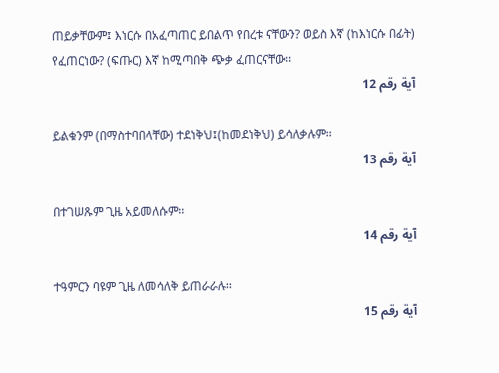ጠይቃቸውም፤ እነርሱ በአፈጣጠር ይበልጥ የበረቱ ናቸውን? ወይስ እኛ (ከእነርሱ በፊት) የፈጠርነው? (ፍጡር) እኛ ከሚጣበቅ ጭቃ ፈጠርናቸው፡፡
آية رقم 12

ይልቁንም (በማስተባበላቸው) ተደነቅህ፤(ከመደነቅህ) ይሳለቃሉም፡፡
آية رقم 13

በተገሠጹም ጊዜ አይመለሱም፡፡
آية رقم 14

ተዓምርን ባዩም ጊዜ ለመሳለቅ ይጠራራሉ፡፡
آية رقم 15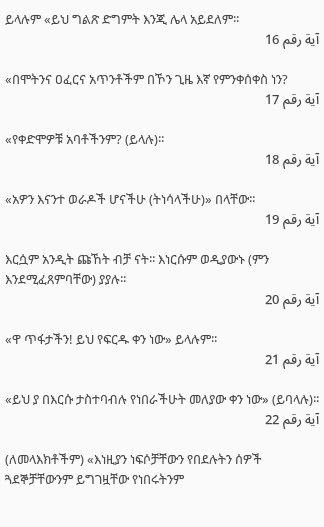ይላሉም «ይህ ግልጽ ድግምት እንጂ ሌላ አይደለም፡፡
آية رقم 16

«በሞትንና ዐፈርና አጥንቶችም በኾን ጊዜ እኛ የምንቀሰቀስ ነን?
آية رقم 17

«የቀድሞዎቹ አባቶችንም? (ይላሉ)፡፡
آية رقم 18

«አዎን እናንተ ወራዶች ሆናችሁ (ትነሳላችሁ)» በላቸው፡፡
آية رقم 19

እርሷም አንዲት ጩኸት ብቻ ናት፡፡ እነርሱም ወዲያውኑ (ምን እንደሚፈጸምባቸው) ያያሉ፡፡
آية رقم 20

«ዋ ጥፋታችን! ይህ የፍርዱ ቀን ነው» ይላሉም፡፡
آية رقم 21

«ይህ ያ በእርሱ ታስተባብሉ የነበራችሁት መለያው ቀን ነው» (ይባላሉ)፡፡
آية رقم 22

(ለመላእክቶችም) «እነዚያን ነፍሶቻቸውን የበደሉትን ሰዎች ጓደኞቻቸውንም ይግገዟቸው የነበሩትንም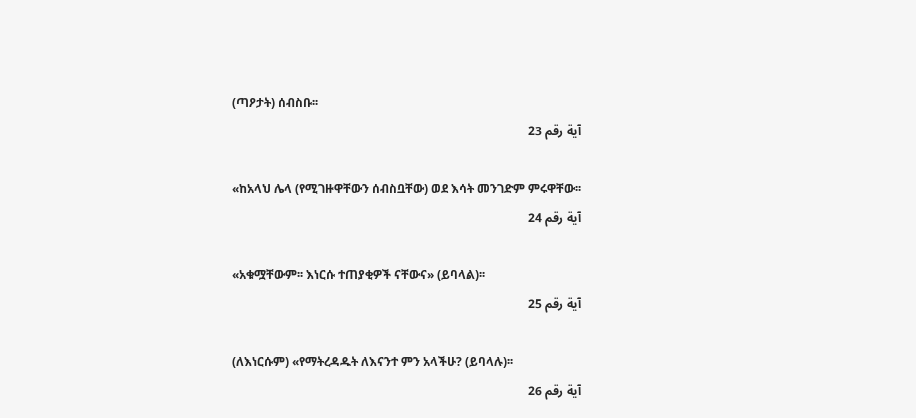(ጣዖታት) ሰብስቡ፡፡
آية رقم 23

«ከአላህ ሌላ (የሚገዙዋቸውን ሰብስቧቸው) ወደ እሳት መንገድም ምሩዋቸው፡፡
آية رقم 24

«አቁሟቸውም፡፡ እነርሱ ተጠያቂዎች ናቸውና» (ይባላል)፡፡
آية رقم 25

(ለእነርሱም) «የማትረዳዱት ለእናንተ ምን አላችሁ? (ይባላሉ)፡፡
آية رقم 26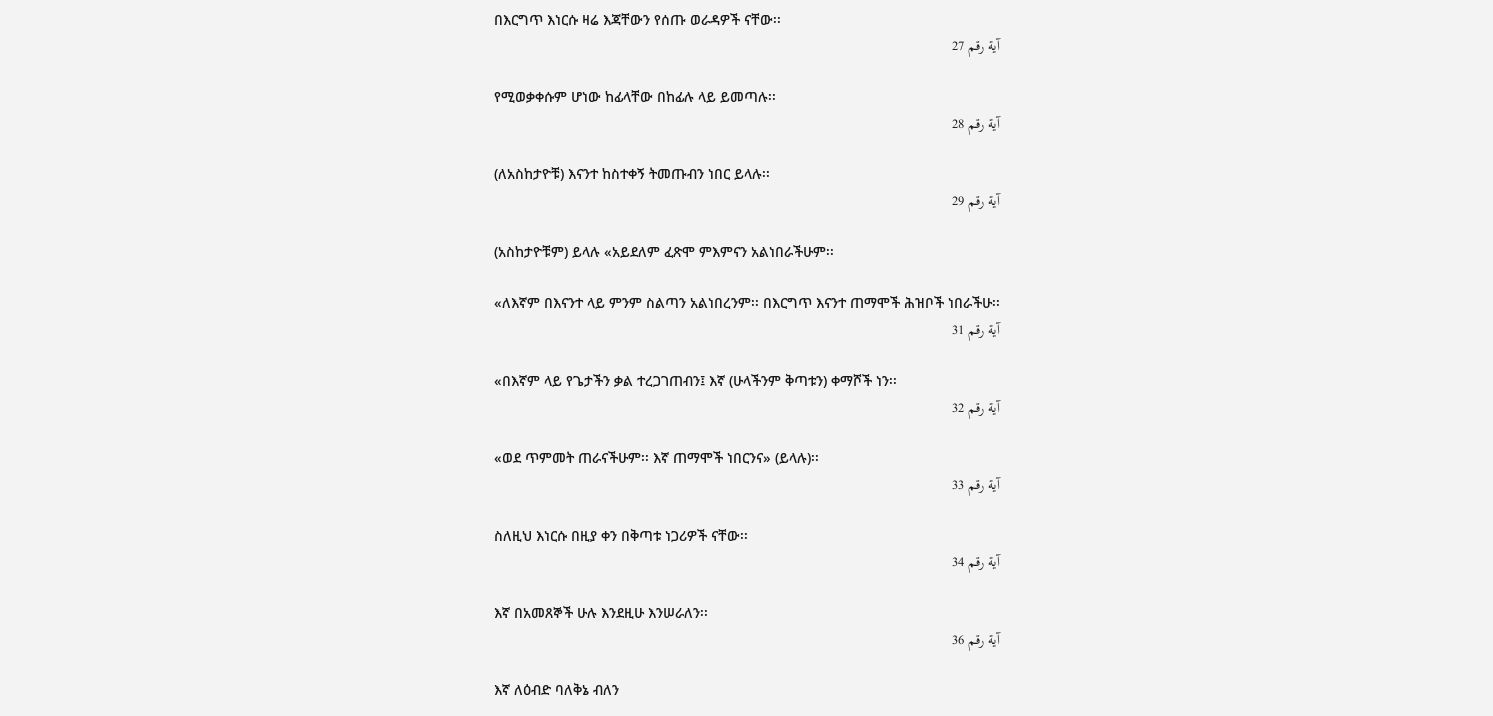በእርግጥ እነርሱ ዛሬ እጃቸውን የሰጡ ወራዳዎች ናቸው፡፡
آية رقم 27

የሚወቃቀሱም ሆነው ከፊላቸው በከፊሉ ላይ ይመጣሉ፡፡
آية رقم 28

(ለአስከታዮቹ) እናንተ ከስተቀኝ ትመጡብን ነበር ይላሉ፡፡
آية رقم 29

(አስከታዮቹም) ይላሉ «አይደለም ፈጽሞ ምእምናን አልነበራችሁም፡፡

«ለእኛም በእናንተ ላይ ምንም ስልጣን አልነበረንም፡፡ በእርግጥ እናንተ ጠማሞች ሕዝቦች ነበራችሁ፡፡
آية رقم 31

«በእኛም ላይ የጌታችን ቃል ተረጋገጠብን፤ እኛ (ሁላችንም ቅጣቱን) ቀማሾች ነን፡፡
آية رقم 32

«ወደ ጥምመት ጠራናችሁም፡፡ እኛ ጠማሞች ነበርንና» (ይላሉ)፡፡
آية رقم 33

ስለዚህ እነርሱ በዚያ ቀን በቅጣቱ ነጋሪዎች ናቸው፡፡
آية رقم 34

እኛ በአመጸኞች ሁሉ እንደዚሁ እንሠራለን፡፡
آية رقم 36

እኛ ለዕብድ ባለቅኔ ብለን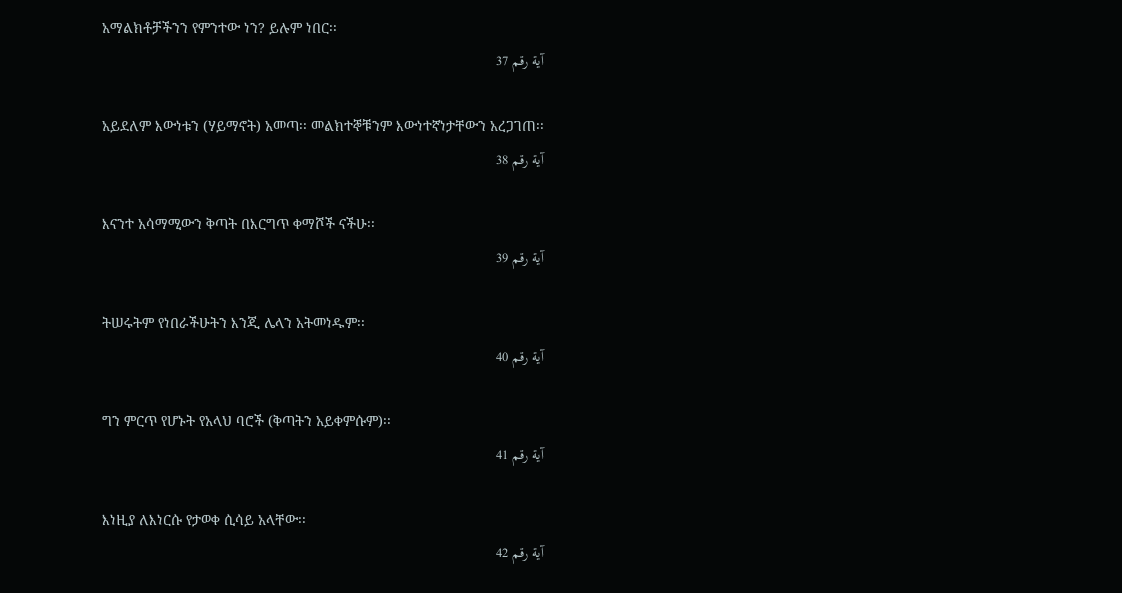አማልክቶቻችንን የምንተው ነን? ይሉም ነበር፡፡
آية رقم 37

አይደለም እውነቱን (ሃይማኖት) አመጣ፡፡ መልክተኞቹንም እውነተኛነታቸውን አረጋገጠ፡፡
آية رقم 38

እናንተ አሳማሚውን ቅጣት በእርግጥ ቀማሾች ናችሁ፡፡
آية رقم 39

ትሠሩትም የነበራችሁትን እንጂ ሌላን አትመነዱም፡፡
آية رقم 40

ግን ምርጥ የሆኑት የአላህ ባሮች (ቅጣትን አይቀምሱም)፡፡
آية رقم 41

እነዚያ ለእነርሱ የታወቀ ሲሳይ አላቸው፡፡
آية رقم 42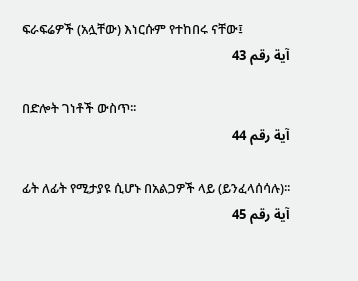ፍራፍሬዎች (አሏቸው) እነርሱም የተከበሩ ናቸው፤
آية رقم 43

በድሎት ገነቶች ውስጥ፡፡
آية رقم 44

ፊት ለፊት የሚታያዩ ሲሆኑ በአልጋዎች ላይ (ይንፈላሰሳሉ)፡፡
آية رقم 45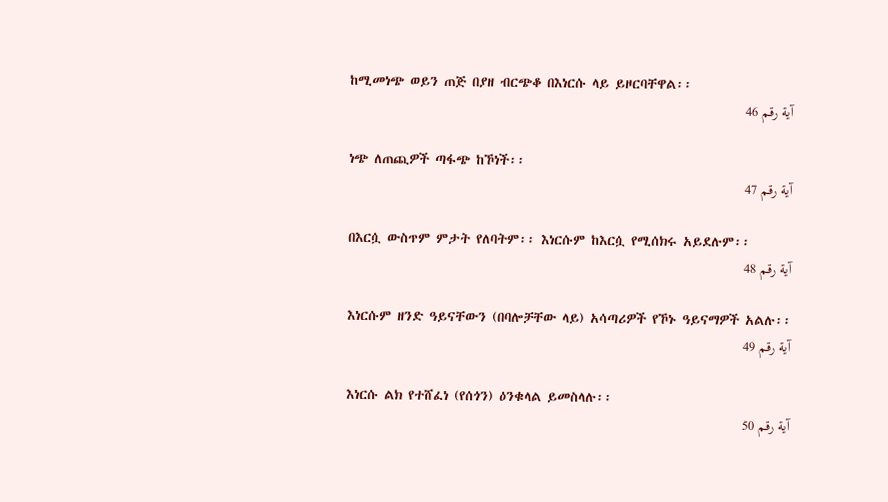ከሚመነጭ ወይን ጠጅ በያዘ ብርጭቆ በእነርሱ ላይ ይዞርባቸዋል፡፡
آية رقم 46

ነጭ ለጠጪዎች ጣፋጭ ከኾነች፡፡
آية رقم 47

በእርሷ ውስጥም ምታት የለባትም፡፡ እነርሱም ከእርሷ የሚሰክሩ አይደሉም፡፡
آية رقم 48

እነርሱም ዘንድ ዓይናቸውን (በባሎቻቸው ላይ) አሳጣሪዎች የኾኑ ዓይናማዎች አልሉ፡፡
آية رقم 49

እነርሱ ልክ የተሸፈነ (የሰጎን) ዕንቁላል ይመስላሉ፡፡
آية رقم 50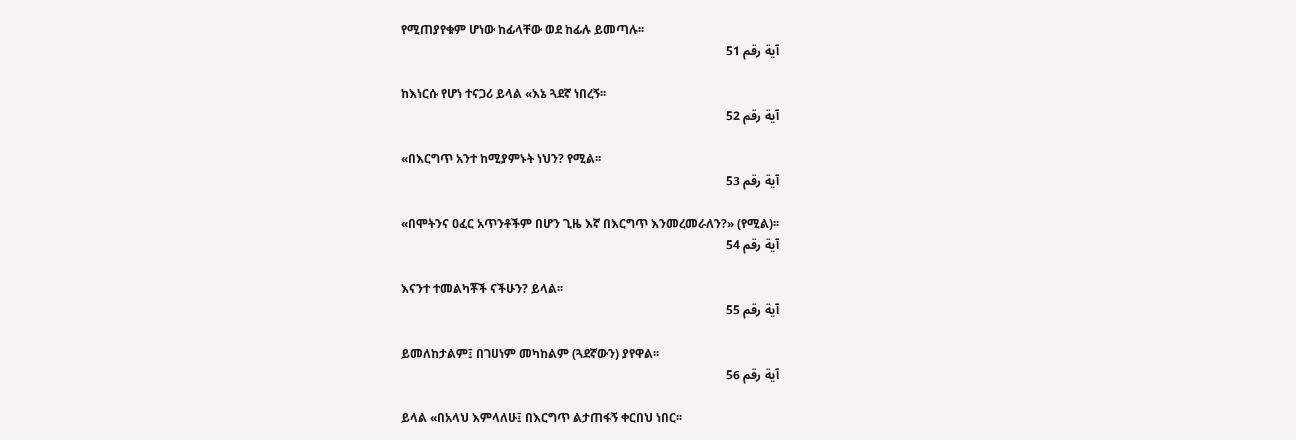የሚጠያየቁም ሆነው ከፊላቸው ወደ ከፊሉ ይመጣሉ፡፡
آية رقم 51

ከእነርሱ የሆነ ተናጋሪ ይላል «እኔ ጓደኛ ነበረኝ፡፡
آية رقم 52

«በእርግጥ አንተ ከሚያምኑት ነህን? የሚል፡፡
آية رقم 53

«በሞትንና ዐፈር አጥንቶችም በሆን ጊዜ እኛ በእርግጥ እንመረመራለን?» (የሚል)፡፡
آية رقم 54

እናንተ ተመልካቾች ናችሁን? ይላል፡፡
آية رقم 55

ይመለከታልም፤ በገሀነም መካከልም (ጓደኛውን) ያየዋል፡፡
آية رقم 56

ይላል «በአላህ እምላለሁ፤ በእርግጥ ልታጠፋኝ ቀርበህ ነበር፡፡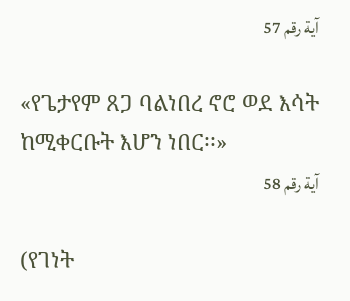آية رقم 57

«የጌታየም ጸጋ ባልነበረ ኖሮ ወደ እሳት ከሚቀርቡት እሆን ነበር፡፡»
آية رقم 58

(የገነት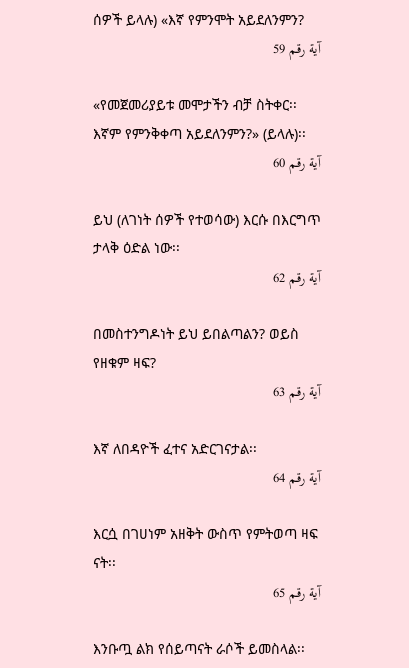ሰዎች ይላሉ) «እኛ የምንሞት አይደለንምን?
آية رقم 59

«የመጀመሪያይቱ መሞታችን ብቻ ስትቀር፡፡ እኛም የምንቅቀጣ አይደለንምን?» (ይላሉ)፡፡
آية رقم 60

ይህ (ለገነት ሰዎች የተወሳው) እርሱ በእርግጥ ታላቅ ዕድል ነው፡፡
آية رقم 62

በመስተንግዶነት ይህ ይበልጣልን? ወይስ የዘቁም ዛፍ?
آية رقم 63

እኛ ለበዳዮች ፈተና አድርገናታል፡፡
آية رقم 64

እርሷ በገሀነም አዘቅት ውስጥ የምትወጣ ዛፍ ናት፡፡
آية رقم 65

እንቡጧ ልክ የሰይጣናት ራሶች ይመስላል፡፡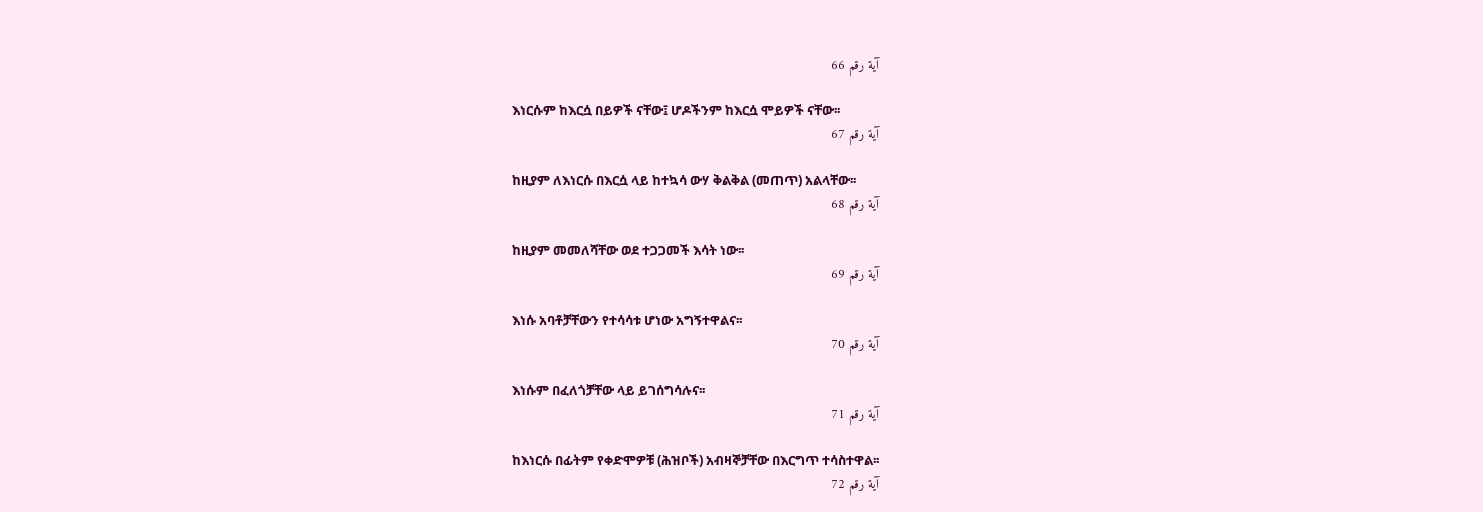آية رقم 66

እነርሱም ከእርሷ በይዎች ናቸው፤ ሆዶችንም ከእርሷ ሞይዎች ናቸው፡፡
آية رقم 67

ከዚያም ለእነርሱ በእርሷ ላይ ከተኳሳ ውሃ ቅልቅል (መጠጥ) አልላቸው፡፡
آية رقم 68

ከዚያም መመለሻቸው ወደ ተጋጋመች እሳት ነው፡፡
آية رقم 69

እነሱ አባቶቻቸውን የተሳሳቱ ሆነው አግኝተዋልና፡፡
آية رقم 70

እነሱም በፈለጎቻቸው ላይ ይገሰግሳሉና፡፡
آية رقم 71

ከእነርሱ በፊትም የቀድሞዎቹ (ሕዝቦች) አብዛኞቻቸው በእርግጥ ተሳስተዋል፡፡
آية رقم 72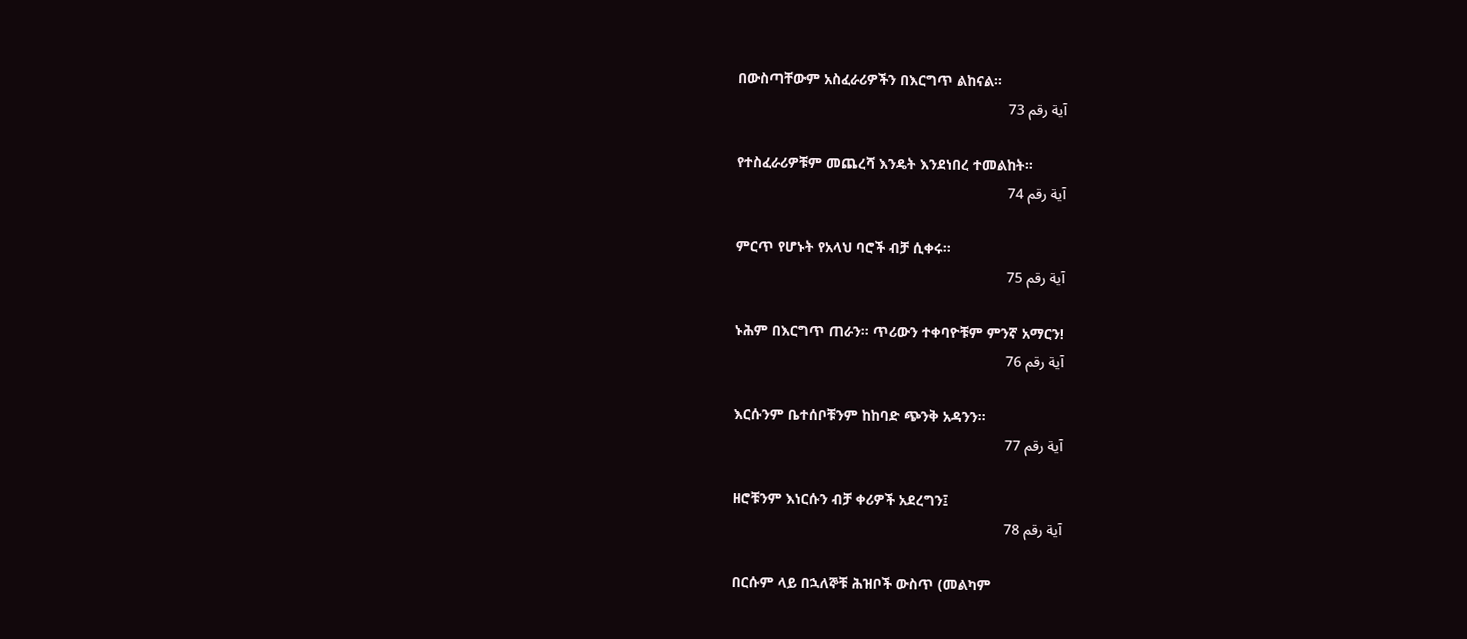በውስጣቸውም አስፈራሪዎችን በእርግጥ ልከናል፡፡
آية رقم 73

የተስፈራሪዎቹም መጨረሻ እንዴት እንደነበረ ተመልከት፡፡
آية رقم 74

ምርጥ የሆኑት የአላህ ባሮች ብቻ ሲቀሩ፡፡
آية رقم 75

ኑሕም በእርግጥ ጠራን፡፡ ጥሪውን ተቀባዮቹም ምንኛ አማርን!
آية رقم 76

እርሱንም ቤተሰቦቹንም ከከባድ ጭንቅ አዳንን፡፡
آية رقم 77

ዘሮቹንም እነርሱን ብቻ ቀሪዎች አደረግን፤
آية رقم 78

በርሱም ላይ በኋለኞቹ ሕዝቦች ውስጥ (መልካም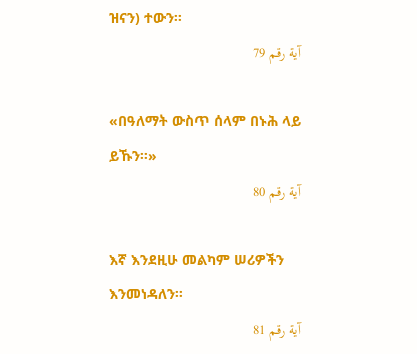ዝናን) ተውን፡፡
آية رقم 79

«በዓለማት ውስጥ ሰላም በኑሕ ላይ ይኹን፡፡»
آية رقم 80

እኛ እንደዚሁ መልካም ሠሪዎችን እንመነዳለን፡፡
آية رقم 81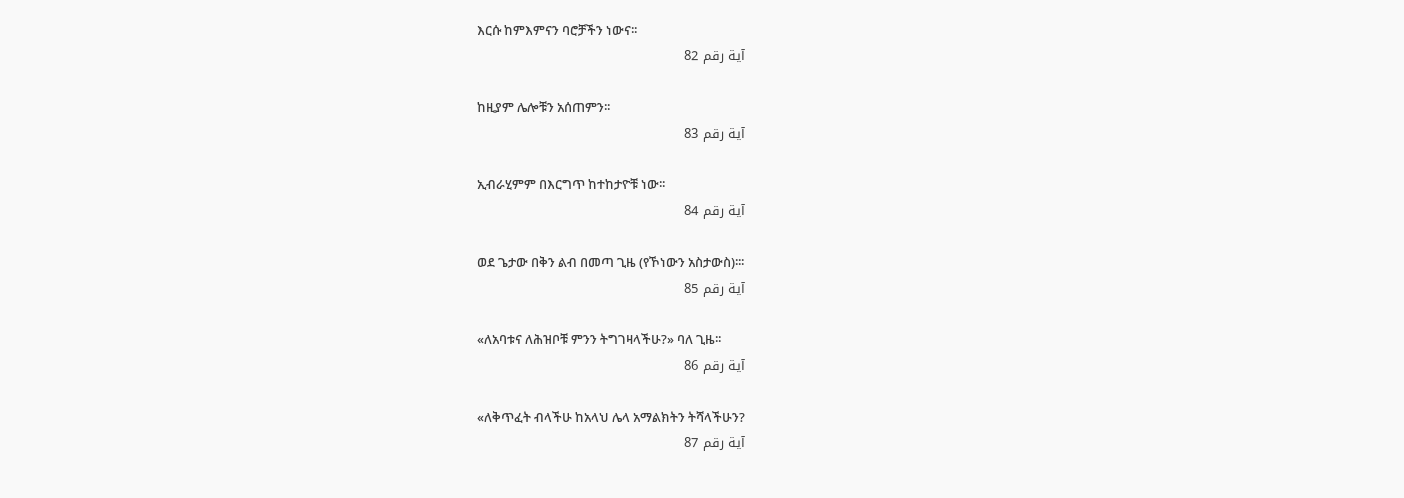እርሱ ከምእምናን ባሮቻችን ነውና፡፡
آية رقم 82

ከዚያም ሌሎቹን አሰጠምን፡፡
آية رقم 83

ኢብራሂምም በእርግጥ ከተከታዮቹ ነው፡፡
آية رقم 84

ወደ ጌታው በቅን ልብ በመጣ ጊዜ (የኾነውን አስታውስ)፡፡፡
آية رقم 85

«ለአባቱና ለሕዝቦቹ ምንን ትግገዛላችሁ?» ባለ ጊዜ፡፡
آية رقم 86

«ለቅጥፈት ብላችሁ ከአላህ ሌላ አማልክትን ትሻላችሁን?
آية رقم 87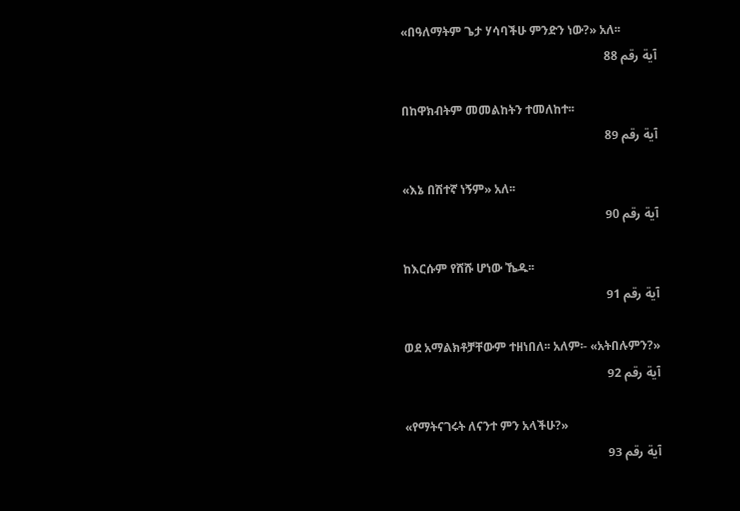«በዓለማትም ጌታ ሃሳባችሁ ምንድን ነው?» አለ፡፡
آية رقم 88

በከዋክብትም መመልከትን ተመለከተ፡፡
آية رقم 89

«እኔ በሽተኛ ነኝም» አለ፡፡
آية رقم 90

ከእርሱም የሸሹ ሆነው ኼዱ፡፡
آية رقم 91

ወደ አማልክቶቻቸውም ተዘነበለ፡፡ አለም፡- «አትበሉምን?»
آية رقم 92

«የማትናገሩት ለናንተ ምን አላችሁ?»
آية رقم 93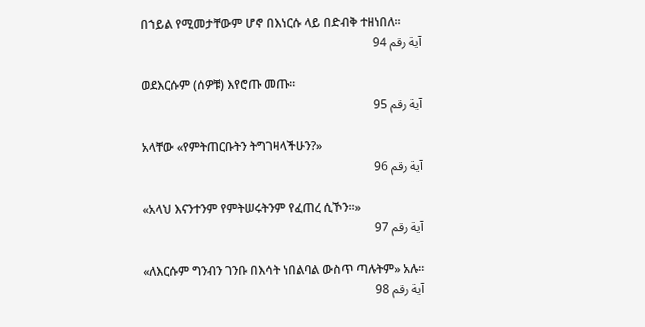በኀይል የሚመታቸውም ሆኖ በእነርሱ ላይ በድብቅ ተዘነበለ፡፡
آية رقم 94

ወደእርሱም (ሰዎቹ) እየሮጡ መጡ፡፡
آية رقم 95

አላቸው «የምትጠርቡትን ትግገዛላችሁን?»
آية رقم 96

«አላህ እናንተንም የምትሠሩትንም የፈጠረ ሲኾን፡፡»
آية رقم 97

«ለእርሱም ግንብን ገንቡ በእሳት ነበልባል ውስጥ ጣሉትም» አሉ፡፡
آية رقم 98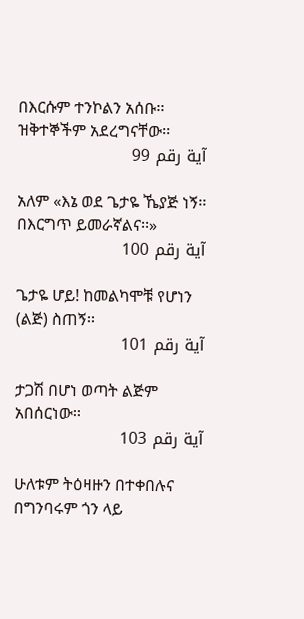በእርሱም ተንኮልን አሰቡ፡፡ ዝቅተኞችም አደረግናቸው፡፡
آية رقم 99

አለም «እኔ ወደ ጌታዬ ኼያጅ ነኝ፡፡ በእርግጥ ይመራኛልና፡፡»
آية رقم 100

ጌታዬ ሆይ! ከመልካሞቹ የሆነን (ልጅ) ስጠኝ፡፡
آية رقم 101

ታጋሽ በሆነ ወጣት ልጅም አበሰርነው፡፡
آية رقم 103

ሁለቱም ትዕዛዙን በተቀበሉና በግንባሩም ጎን ላይ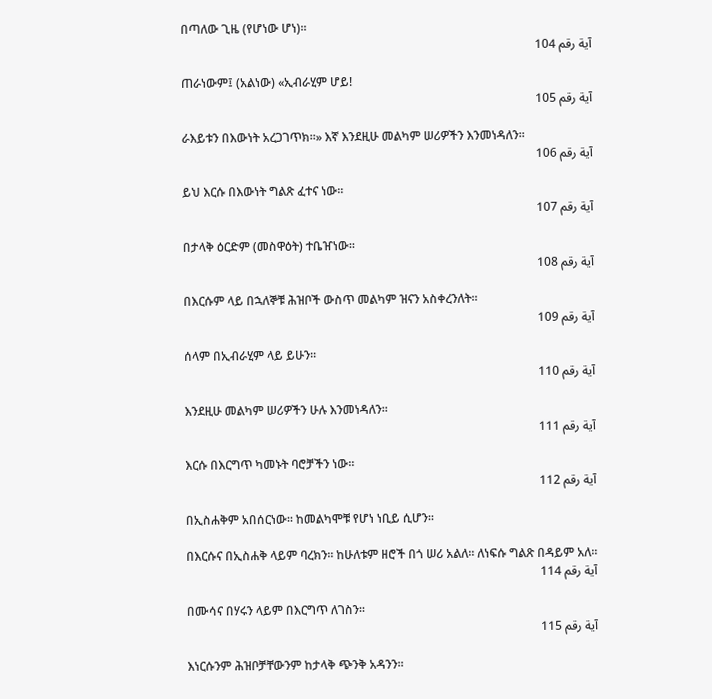በጣለው ጊዜ (የሆነው ሆነ)፡፡
آية رقم 104

ጠራነውም፤ (አልነው) «ኢብራሂም ሆይ!
آية رقم 105

ራእይቱን በእውነት አረጋገጥክ፡፡» እኛ እንደዚሁ መልካም ሠሪዎችን እንመነዳለን፡፡
آية رقم 106

ይህ እርሱ በእውነት ግልጽ ፈተና ነው፡፡
آية رقم 107

በታላቅ ዕርድም (መስዋዕት) ተቤዠነው፡፡
آية رقم 108

በእርሱም ላይ በኋለኞቹ ሕዝቦች ውስጥ መልካም ዝናን አስቀረንለት፡፡
آية رقم 109

ሰላም በኢብራሂም ላይ ይሁን፡፡
آية رقم 110

እንደዚሁ መልካም ሠሪዎችን ሁሉ እንመነዳለን፡፡
آية رقم 111

እርሱ በእርግጥ ካመኑት ባሮቻችን ነው፡፡
آية رقم 112

በኢስሐቅም አበሰርነው፡፡ ከመልካሞቹ የሆነ ነቢይ ሲሆን፡፡

በእርሱና በኢስሐቅ ላይም ባረክን፡፡ ከሁለቱም ዘሮች በጎ ሠሪ አልለ፡፡ ለነፍሱ ግልጽ በዳይም አለ፡፡
آية رقم 114

በሙሳና በሃሩን ላይም በእርግጥ ለገስን፡፡
آية رقم 115

እነርሱንም ሕዝቦቻቸውንም ከታላቅ ጭንቅ አዳንን፡፡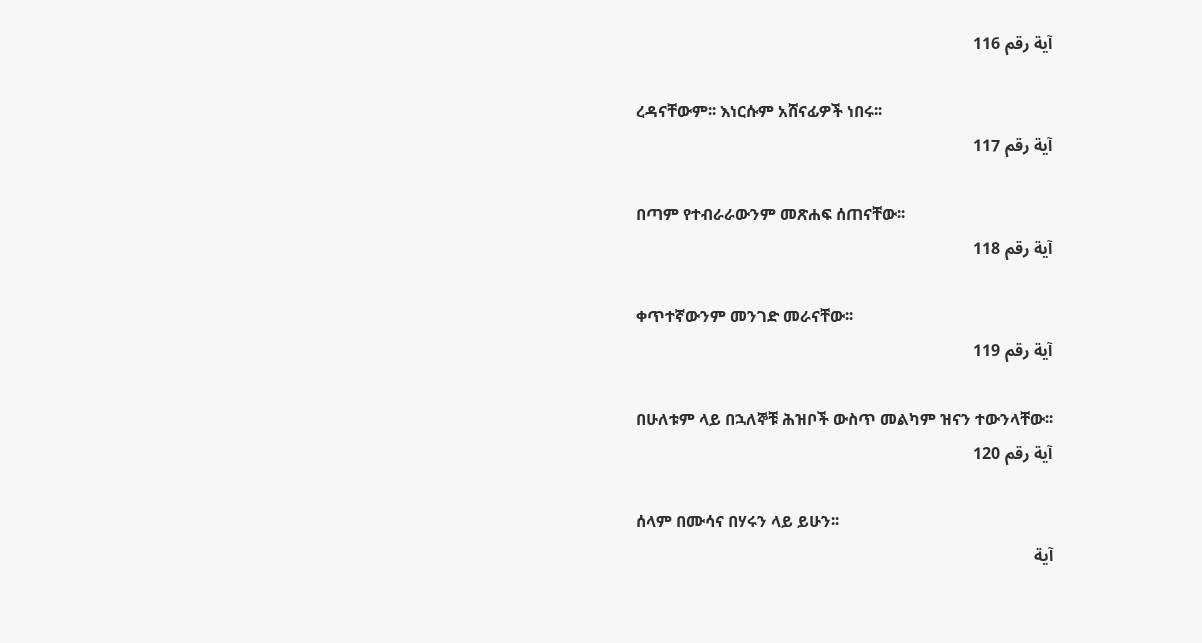آية رقم 116

ረዳናቸውም፡፡ እነርሱም አሸናፊዎች ነበሩ፡፡
آية رقم 117

በጣም የተብራራውንም መጽሐፍ ሰጠናቸው፡፡
آية رقم 118

ቀጥተኛውንም መንገድ መራናቸው፡፡
آية رقم 119

በሁለቱም ላይ በኋለኞቹ ሕዝቦች ውስጥ መልካም ዝናን ተውንላቸው፡፡
آية رقم 120

ሰላም በሙሳና በሃሩን ላይ ይሁን፡፡
آية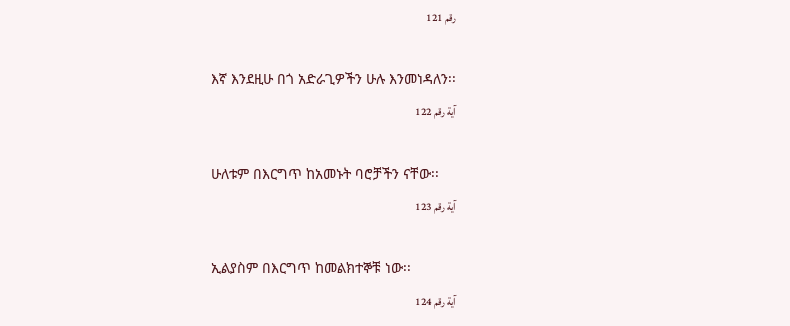رقم 121

እኛ እንደዚሁ በጎ አድራጊዎችን ሁሉ እንመነዳለን፡፡
آية رقم 122

ሁለቱም በእርግጥ ከአመኑት ባሮቻችን ናቸው፡፡
آية رقم 123

ኢልያስም በእርግጥ ከመልክተኞቹ ነው፡፡
آية رقم 124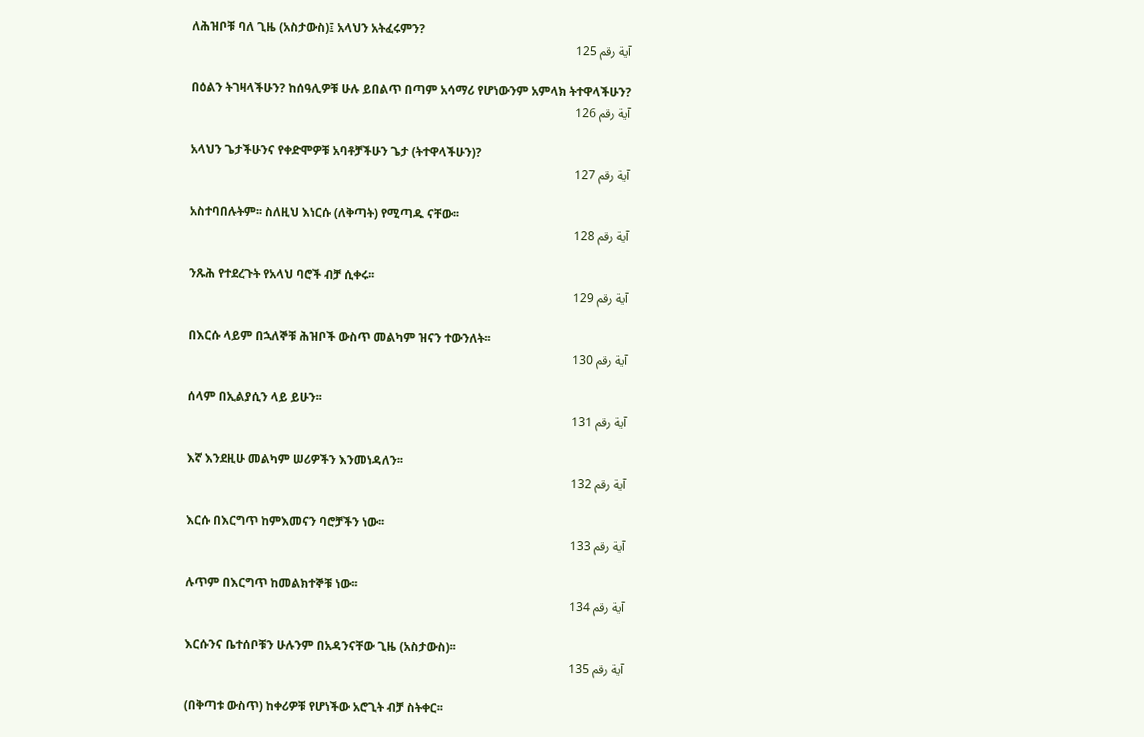ለሕዝቦቹ ባለ ጊዜ (አስታውስ)፤ አላህን አትፈሩምን?
آية رقم 125

በዕልን ትገዛላችሁን? ከሰዓሊዎቹ ሁሉ ይበልጥ በጣም አሳማሪ የሆነውንም አምላክ ትተዋላችሁን?
آية رقم 126

አላህን ጌታችሁንና የቀድሞዎቹ አባቶቻችሁን ጌታ (ትተዋላችሁን)?
آية رقم 127

አስተባበሉትም፡፡ ስለዚህ እነርሱ (ለቅጣት) የሚጣዱ ናቸው፡፡
آية رقم 128

ንጹሕ የተደረጉት የአላህ ባሮች ብቻ ሲቀሩ፡፡
آية رقم 129

በእርሱ ላይም በኋለኞቹ ሕዝቦች ውስጥ መልካም ዝናን ተውንለት፡፡
آية رقم 130

ሰላም በኢልያሲን ላይ ይሁን፡፡
آية رقم 131

እኛ እንደዚሁ መልካም ሠሪዎችን እንመነዳለን፡፡
آية رقم 132

እርሱ በእርግጥ ከምእመናን ባሮቻችን ነው፡፡
آية رقم 133

ሉጥም በእርግጥ ከመልክተኞቹ ነው፡፡
آية رقم 134

እርሱንና ቤተሰቦቹን ሁሉንም በአዳንናቸው ጊዜ (አስታውስ)፡፡
آية رقم 135

(በቅጣቱ ውስጥ) ከቀሪዎቹ የሆነችው አሮጊት ብቻ ስትቀር፡፡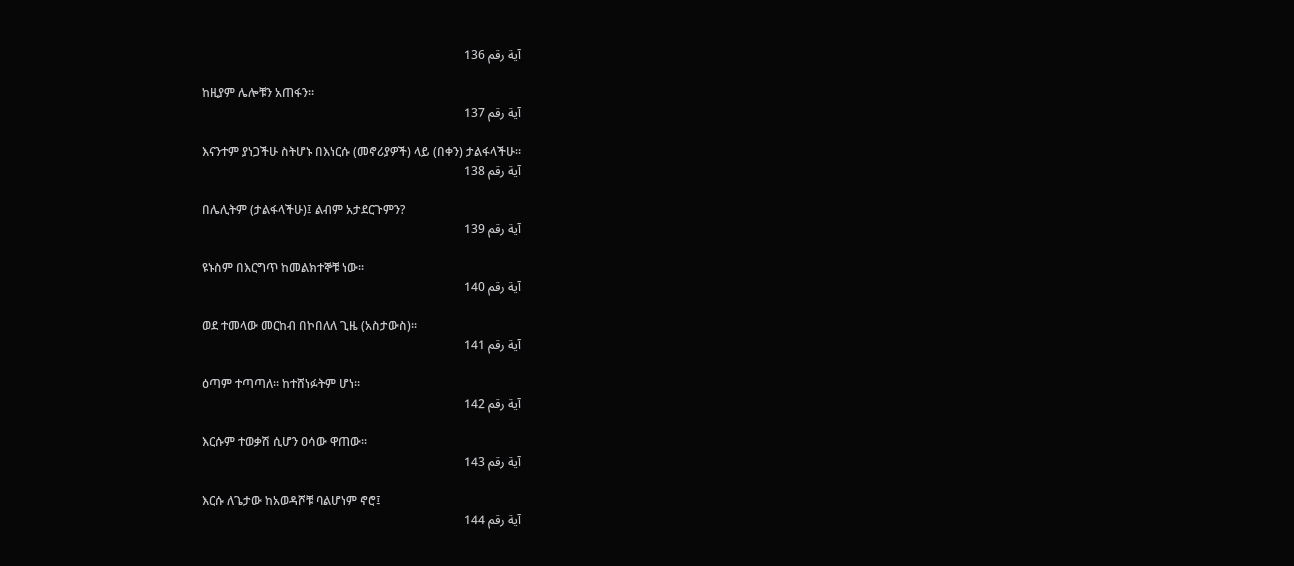آية رقم 136

ከዚያም ሌሎቹን አጠፋን፡፡
آية رقم 137

እናንተም ያነጋችሁ ስትሆኑ በእነርሱ (መኖሪያዎች) ላይ (በቀን) ታልፋላችሁ፡፡
آية رقم 138

በሌሊትም (ታልፋላችሁ)፤ ልብም አታደርጉምን?
آية رقم 139

ዩኑስም በእርግጥ ከመልክተኞቹ ነው፡፡
آية رقم 140

ወደ ተመላው መርከብ በኮበለለ ጊዜ (አስታውስ)፡፡
آية رقم 141

ዕጣም ተጣጣለ፡፡ ከተሸነፉትም ሆነ፡፡
آية رقم 142

እርሱም ተወቃሽ ሲሆን ዐሳው ዋጠው፡፡
آية رقم 143

እርሱ ለጌታው ከአወዳሾቹ ባልሆነም ኖሮ፤
آية رقم 144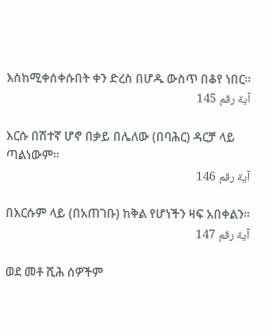እስከሚቀሰቀሱበት ቀን ድረስ በሆዱ ውስጥ በቆየ ነበር፡፡
آية رقم 145

እርሱ በሽተኛ ሆኖ በቃይ በሌለው (በባሕር) ዳርቻ ላይ ጣልነውም፡፡
آية رقم 146

በእርሱም ላይ (በአጠገቡ) ከቅል የሆነችን ዛፍ አበቀልን፡፡
آية رقم 147

ወደ መቶ ሺሕ ሰዎችም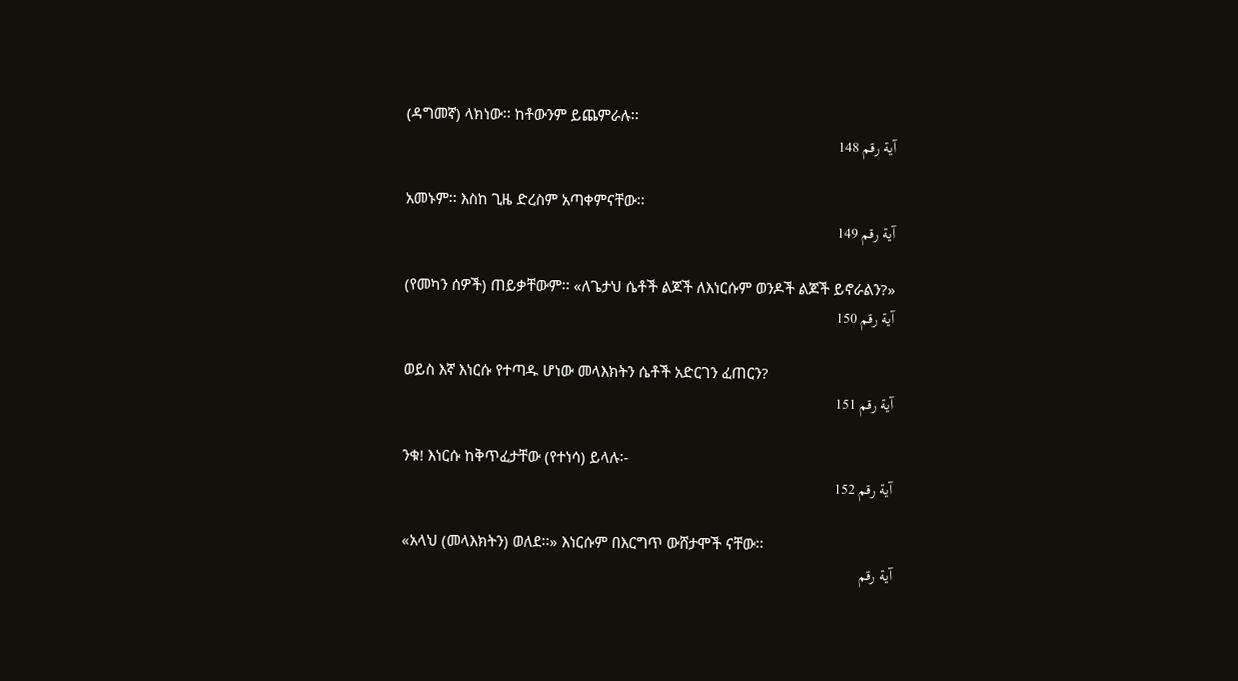(ዳግመኛ) ላክነው፡፡ ከቶውንም ይጨምራሉ፡፡
آية رقم 148

አመኑም፡፡ እስከ ጊዜ ድረስም አጣቀምናቸው፡፡
آية رقم 149

(የመካን ሰዎች) ጠይቃቸውም፡፡ «ለጌታህ ሴቶች ልጆች ለእነርሱም ወንዶች ልጆች ይኖራልን?»
آية رقم 150

ወይስ እኛ እነርሱ የተጣዱ ሆነው መላእክትን ሴቶች አድርገን ፈጠርን?
آية رقم 151

ንቁ! እነርሱ ከቅጥፈታቸው (የተነሳ) ይላሉ፡-
آية رقم 152

«አላህ (መላእክትን) ወለደ፡፡» እነርሱም በእርግጥ ውሸታሞች ናቸው፡፡
آية رقم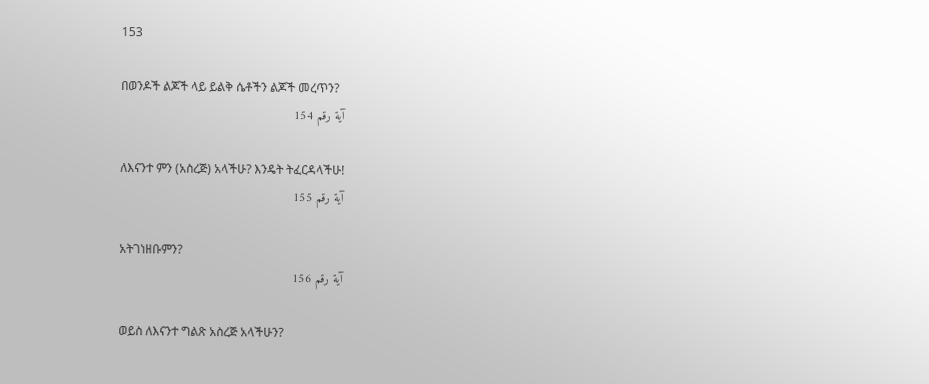153

በወንዶች ልጆች ላይ ይልቅ ሴቶችን ልጆች መረጥን?
آية رقم 154

ለእናንተ ምን (አስረጅ) አላችሁ? እንዴት ትፈርዳላችሁ!
آية رقم 155

አትገነዘቡምን?
آية رقم 156

ወይስ ለእናንተ ግልጽ አስረጅ አላችሁን?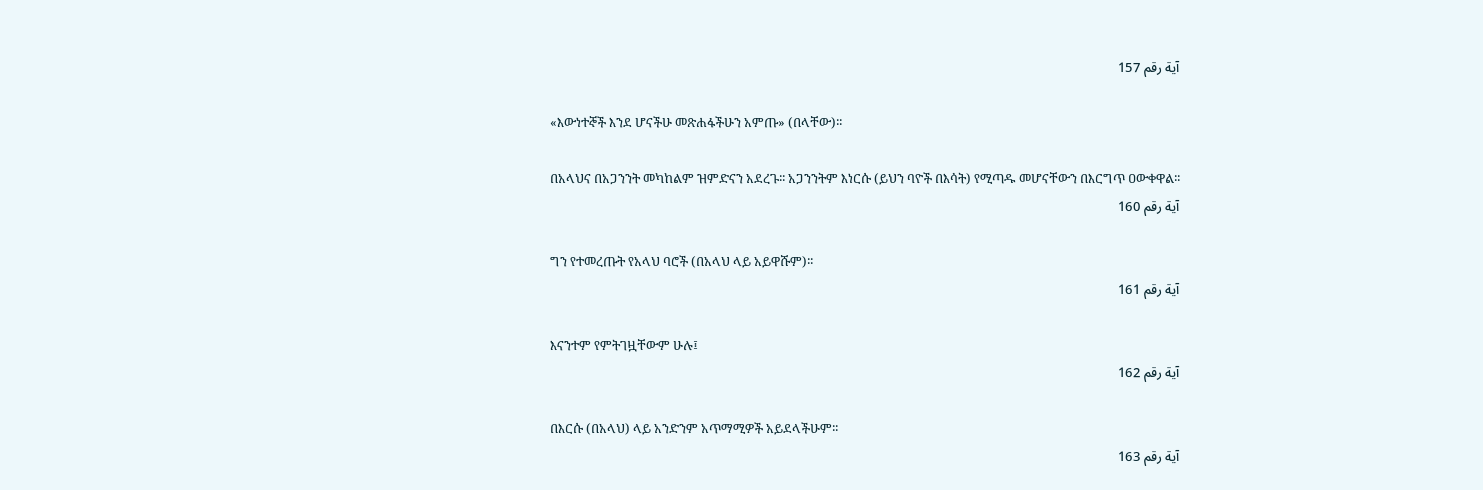آية رقم 157

«እውነተኞች እንደ ሆናችሁ መጽሐፋችሁን አምጡ» (በላቸው)፡፡

በአላህና በአጋንንት መካከልም ዝምድናን አደረጉ፡፡ አጋንንትም እነርሱ (ይህን ባዮች በእሳት) የሚጣዱ መሆናቸውን በእርግጥ ዐውቀዋል፡፡
آية رقم 160

ግን የተመረጡት የአላህ ባሮች (በአላህ ላይ አይዋሹም)፡፡
آية رقم 161

እናንተም የምትገዟቸውም ሁሉ፤
آية رقم 162

በእርሱ (በአላህ) ላይ አንድንም አጥማሚዎች አይደላችሁም፡፡
آية رقم 163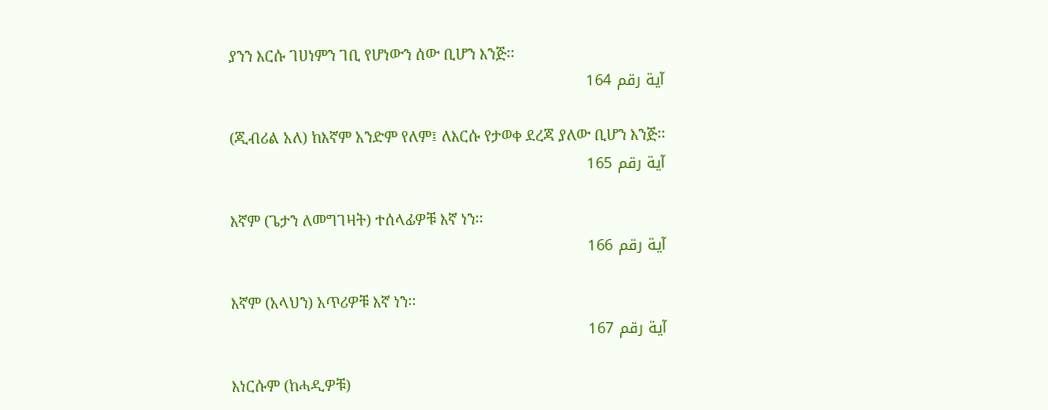ያንን እርሱ ገሀነምን ገቢ የሆነውን ሰው ቢሆን እንጅ፡፡
آية رقم 164

(ጂብሪል አለ) ከእኛም አንድም የለም፤ ለእርሱ የታወቀ ደረጃ ያለው ቢሆን እንጅ፡፡
آية رقم 165

እኛም (ጌታን ለመግገዛት) ተሰላፊዎቹ እኛ ነን፡፡
آية رقم 166

እኛም (አላህን) አጥሪዎቹ እኛ ነን፡፡
آية رقم 167

እነርሱም (ከሓዲዎቹ)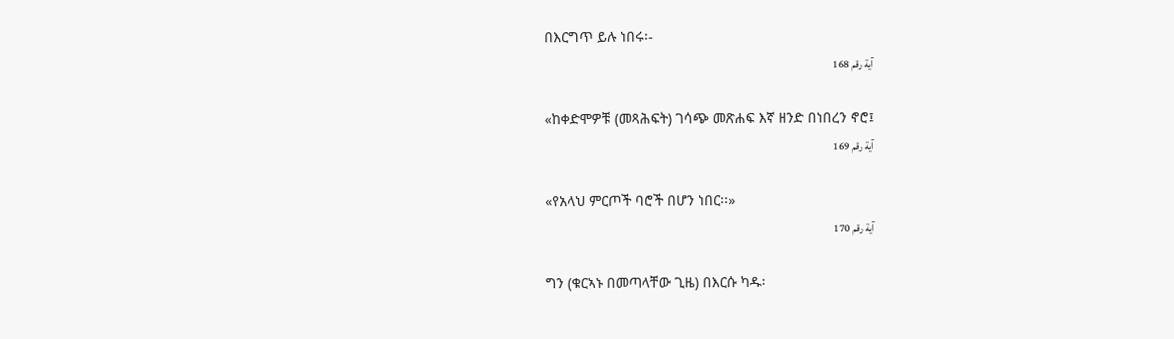በእርግጥ ይሉ ነበሩ፡-
آية رقم 168

«ከቀድሞዎቹ (መጻሕፍት) ገሳጭ መጽሐፍ እኛ ዘንድ በነበረን ኖሮ፤
آية رقم 169

«የአላህ ምርጦች ባሮች በሆን ነበር፡፡»
آية رقم 170

ግን (ቁርኣኑ በመጣላቸው ጊዜ) በእርሱ ካዱ፡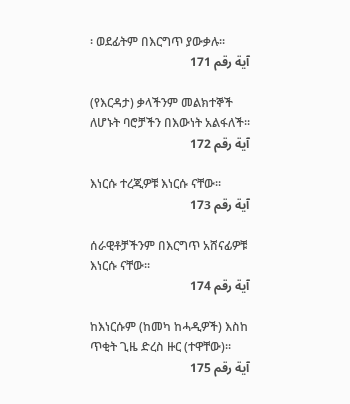፡ ወደፊትም በእርግጥ ያውቃሉ፡፡
آية رقم 171

(የእርዳታ) ቃላችንም መልክተኞች ለሆኑት ባሮቻችን በእውነት አልፋለች፡፡
آية رقم 172

እነርሱ ተረጂዎቹ እነርሱ ናቸው፡፡
آية رقم 173

ሰራዊቶቻችንም በእርግጥ አሸናፊዎቹ እነርሱ ናቸው፡፡
آية رقم 174

ከእነርሱም (ከመካ ከሓዲዎች) እስከ ጥቂት ጊዜ ድረስ ዙር (ተዋቸው)፡፡
آية رقم 175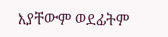እያቸውም ወደፊትም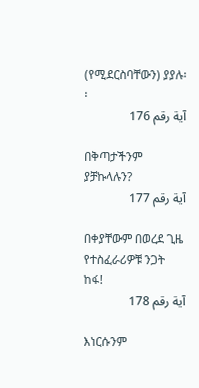(የሚደርስባቸውን) ያያሉ፡፡
آية رقم 176

በቅጣታችንም ያቻኩላሉን?
آية رقم 177

በቀያቸውም በወረደ ጊዜ የተስፈራሪዎቹ ንጋት ከፋ!
آية رقم 178

እነርሱንም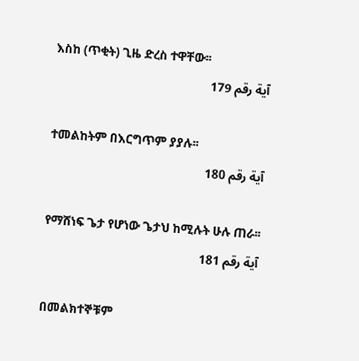እስከ (ጥቂት) ጊዜ ድረስ ተዋቸው፡፡
آية رقم 179

ተመልከትም በእርግጥም ያያሉ፡፡
آية رقم 180

የማሸነፍ ጌታ የሆነው ጌታህ ከሚሉት ሁሉ ጠራ፡፡
آية رقم 181

በመልክተኞቹም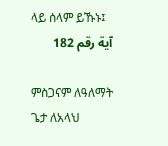ላይ ሰላም ይኹኑ፤
آية رقم 182

ምስጋናም ለዓለማት ጌታ ለአላህ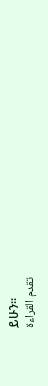ይሁን፡፡
تقدم القراءة